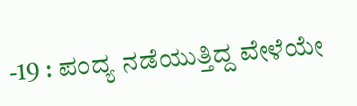-19 : ಪಂದ್ಯ ನಡೆಯುತ್ತಿದ್ದ ವೇಳೆಯೇ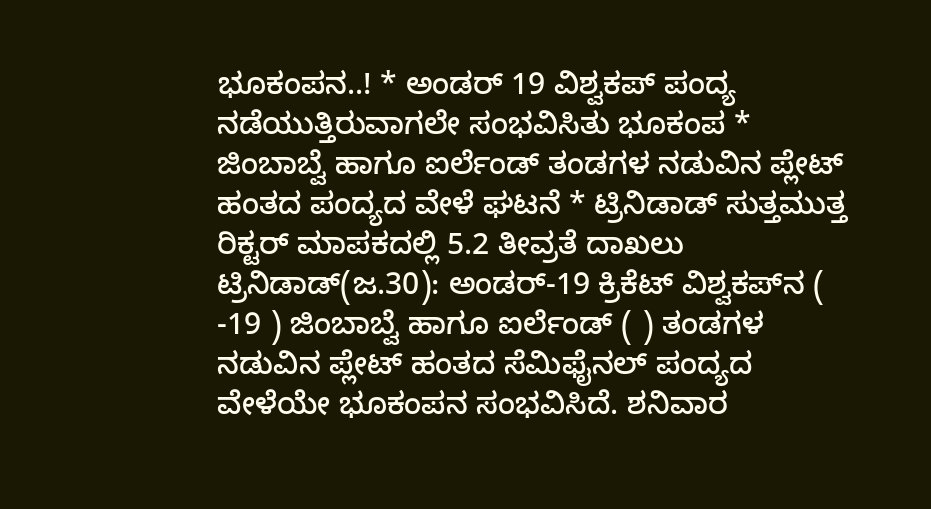ಭೂಕಂಪನ..! * ಅಂಡರ್ 19 ವಿಶ್ವಕಪ್ ಪಂದ್ಯ ನಡೆಯುತ್ತಿರುವಾಗಲೇ ಸಂಭವಿಸಿತು ಭೂಕಂಪ * ಜಿಂಬಾಬ್ವೆ ಹಾಗೂ ಐರ್ಲೆಂಡ್ ತಂಡಗಳ ನಡುವಿನ ಪ್ಲೇಟ್ ಹಂತದ ಪಂದ್ಯದ ವೇಳೆ ಘಟನೆ * ಟ್ರಿನಿಡಾಡ್ ಸುತ್ತಮುತ್ತ ರಿಕ್ಟರ್ ಮಾಪಕದಲ್ಲಿ 5.2 ತೀವ್ರತೆ ದಾಖಲು ಟ್ರಿನಿಡಾಡ್‌(ಜ.30): ಅಂಡರ್-19 ಕ್ರಿಕೆಟ್ ವಿಶ್ವಕಪ್‌ನ ( -19 ) ಜಿಂಬಾಬ್ವೆ ಹಾಗೂ ಐರ್ಲೆಂಡ್ ( ) ತಂಡಗಳ ನಡುವಿನ ಪ್ಲೇಟ್ ಹಂತದ ಸೆಮಿಫೈನಲ್‌ ಪಂದ್ಯದ ವೇಳೆಯೇ ಭೂಕಂಪನ ಸಂಭವಿಸಿದೆ. ಶನಿವಾರ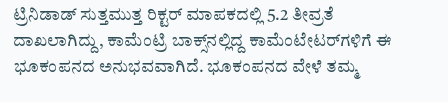ಟ್ರಿನಿಡಾಡ್ ಸುತ್ತಮುತ್ತ ರಿಕ್ಟರ್ ಮಾಪಕದಲ್ಲಿ 5.2 ತೀವ್ರತೆ ದಾಖಲಾಗಿದ್ದು, ಕಾಮೆಂಟ್ರಿ ಬಾಕ್ಸ್‌ನಲ್ಲಿದ್ದ ಕಾಮೆಂಟೇಟರ್‌ಗಳಿಗೆ ಈ ಭೂಕಂಪನದ ಅನುಭವವಾಗಿದೆ. ಭೂಕಂಪನದ ವೇಳೆ ತಮ್ಮ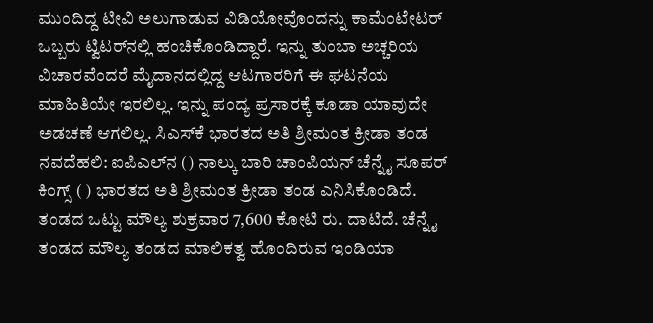ಮುಂದಿದ್ದ ಟೀವಿ ಅಲುಗಾಡುವ ವಿಡಿಯೋವೊಂದನ್ನು ಕಾಮೆಂಟೇಟರ್ ಒಬ್ಬರು ಟ್ವಿಟರ್‌ನಲ್ಲಿ ಹಂಚಿಕೊಂಡಿದ್ದಾರೆ. ಇನ್ನು ತುಂಬಾ ಅಚ್ಚರಿಯ ವಿಚಾರವೆಂದರೆ ಮೈದಾನದಲ್ಲಿದ್ದ ಆಟಗಾರರಿಗೆ ಈ ಘಟನೆಯ ಮಾಹಿತಿಯೇ ಇರಲಿಲ್ಲ. ಇನ್ನು ಪಂದ್ಯ ಪ್ರಸಾರಕ್ಕೆ ಕೂಡಾ ಯಾವುದೇ ಅಡಚಣೆ ಆಗಲಿಲ್ಲ. ಸಿಎಸ್‌ಕೆ ಭಾರತದ ಅತಿ ಶ್ರೀಮಂತ ಕ್ರೀಡಾ ತಂಡ ನವದೆಹಲಿ: ಐಪಿಎಲ್‌ನ () ನಾಲ್ಕು ಬಾರಿ ಚಾಂಪಿಯನ್‌ ಚೆನ್ನೈ ಸೂಪರ್‌ ಕಿಂಗ್ಸ್‌ ( ) ಭಾರತದ ಅತಿ ಶ್ರೀಮಂತ ಕ್ರೀಡಾ ತಂಡ ಎನಿಸಿಕೊಂಡಿದೆ. ತಂಡದ ಒಟ್ಟು ಮೌಲ್ಯ ಶುಕ್ರವಾರ 7,600 ಕೋಟಿ ರು. ದಾಟಿದೆ. ಚೆನ್ನೈ ತಂಡದ ಮೌಲ್ಯ ತಂಡದ ಮಾಲಿಕತ್ವ ಹೊಂದಿರುವ ಇಂಡಿಯಾ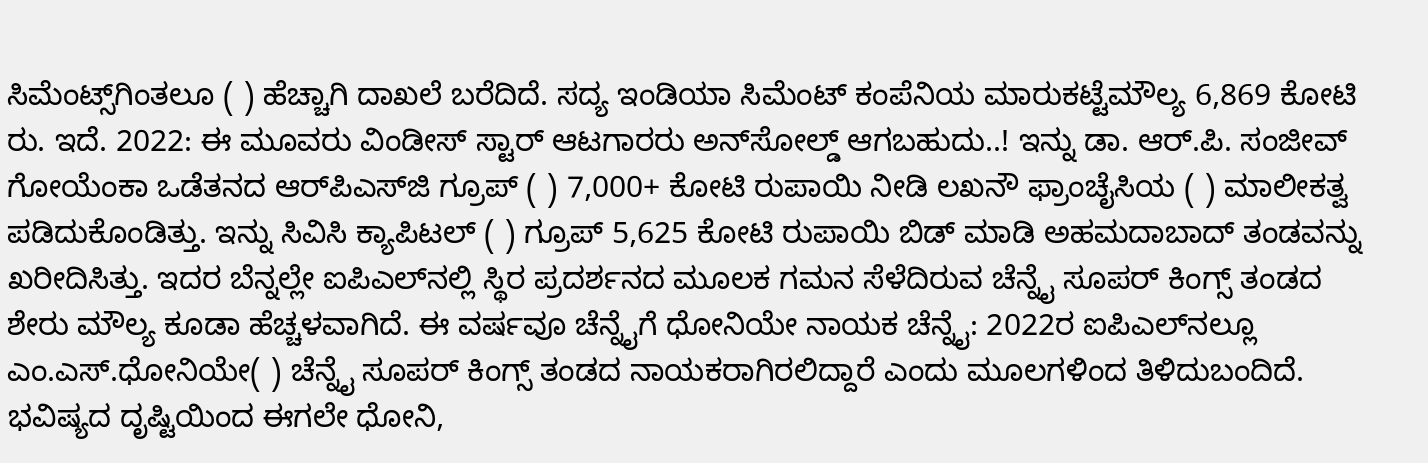ಸಿಮೆಂಟ್ಸ್‌ಗಿಂತಲೂ ( ) ಹೆಚ್ಚಾಗಿ ದಾಖಲೆ ಬರೆದಿದೆ. ಸದ್ಯ ಇಂಡಿಯಾ ಸಿಮೆಂಟ್‌ ಕಂಪೆನಿಯ ಮಾರುಕಟ್ಟೆಮೌಲ್ಯ 6,869 ಕೋಟಿ ರು. ಇದೆ. 2022: ಈ ಮೂವರು ವಿಂಡೀಸ್ ಸ್ಟಾರ್ ಆಟಗಾರರು ಅನ್‌ಸೋಲ್ಡ್‌ ಆಗಬಹುದು..! ಇನ್ನು ಡಾ. ಆರ್‌.ಪಿ. ಸಂಜೀವ್ ಗೋಯೆಂಕಾ ಒಡೆತನದ ಆರ್‌ಪಿಎಸ್‌ಜಿ ಗ್ರೂಪ್‌ ( ) 7,000+ ಕೋಟಿ ರುಪಾಯಿ ನೀಡಿ ಲಖನೌ ಫ್ರಾಂಚೈಸಿಯ ( ) ಮಾಲೀಕತ್ವ ಪಡಿದುಕೊಂಡಿತ್ತು. ಇನ್ನು ಸಿವಿಸಿ ಕ್ಯಾಪಿಟಲ್ ( ) ಗ್ರೂಪ್ 5,625 ಕೋಟಿ ರುಪಾಯಿ ಬಿಡ್‌ ಮಾಡಿ ಅಹಮದಾಬಾದ್ ತಂಡವನ್ನು ಖರೀದಿಸಿತ್ತು. ಇದರ ಬೆನ್ನಲ್ಲೇ ಐಪಿಎಲ್‌ನಲ್ಲಿ ಸ್ಥಿರ ಪ್ರದರ್ಶನದ ಮೂಲಕ ಗಮನ ಸೆಳೆದಿರುವ ಚೆನ್ನೈ ಸೂಪರ್ ಕಿಂಗ್ಸ್‌ ತಂಡದ ಶೇರು ಮೌಲ್ಯ ಕೂಡಾ ಹೆಚ್ಚಳವಾಗಿದೆ. ಈ ವರ್ಷವೂ ಚೆನ್ನೈಗೆ ಧೋನಿಯೇ ನಾಯಕ ಚೆನ್ನೈ: 2022ರ ಐಪಿಎಲ್‌ನಲ್ಲೂ ಎಂ.ಎಸ್‌.ಧೋನಿಯೇ( ) ಚೆನ್ನೈ ಸೂಪರ್‌ ಕಿಂಗ್ಸ್‌ ತಂಡದ ನಾಯಕರಾಗಿರಲಿದ್ದಾರೆ ಎಂದು ಮೂಲಗಳಿಂದ ತಿಳಿದುಬಂದಿದೆ. ಭವಿಷ್ಯದ ದೃಷ್ಟಿಯಿಂದ ಈಗಲೇ ಧೋನಿ,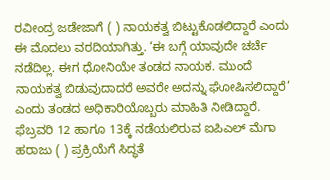ರವೀಂದ್ರ ಜಡೇಜಾಗೆ ( ) ನಾಯಕತ್ವ ಬಿಟ್ಟುಕೊಡಲಿದ್ದಾರೆ ಎಂದು ಈ ಮೊದಲು ವರದಿಯಾಗಿತ್ತು. ‘ಈ ಬಗ್ಗೆ ಯಾವುದೇ ಚರ್ಚೆ ನಡೆದಿಲ್ಲ. ಈಗ ಧೋನಿಯೇ ತಂಡದ ನಾಯಕ. ಮುಂದೆ ನಾಯಕತ್ವ ಬಿಡುವುದಾದರೆ ಅವರೇ ಅದನ್ನು ಘೋಷಿಸಲಿದ್ದಾರೆ’ ಎಂದು ತಂಡದ ಅಧಿಕಾರಿಯೊಬ್ಬರು ಮಾಹಿತಿ ನೀಡಿದ್ದಾರೆ. ಫೆಬ್ರವರಿ 12 ಹಾಗೂ 13ಕ್ಕೆ ನಡೆಯಲಿರುವ ಐಪಿಎಲ್ ಮೆಗಾ ಹರಾಜು ( ) ಪ್ರಕ್ರಿಯೆಗೆ ಸಿದ್ಧತೆ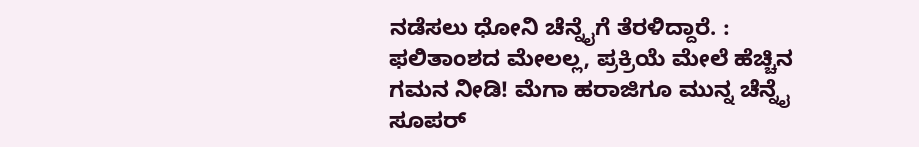ನಡೆಸಲು ಧೋನಿ ಚೆನ್ನೈಗೆ ತೆರಳಿದ್ದಾರೆ. : ಫಲಿತಾಂಶದ ಮೇಲಲ್ಲ, ಪ್ರಕ್ರಿಯೆ ಮೇಲೆ ಹೆಚ್ಚಿನ ಗಮನ ನೀಡಿ! ಮೆಗಾ ಹರಾಜಿಗೂ ಮುನ್ನ ಚೆನ್ನೈ ಸೂಪರ್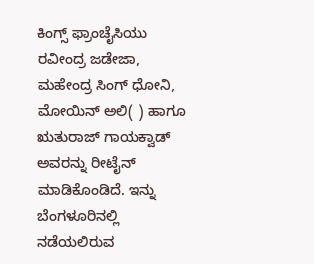ಕಿಂಗ್ಸ್‌ ಫ್ರಾಂಚೈಸಿಯು ರವೀಂದ್ರ ಜಡೇಜಾ, ಮಹೇಂದ್ರ ಸಿಂಗ್ ಧೋನಿ, ಮೋಯಿನ್ ಅಲಿ( ) ಹಾಗೂ ಋತುರಾಜ್ ಗಾಯಕ್ವಾಡ್ ಅವರನ್ನು ರೀಟೈನ್‌ ಮಾಡಿಕೊಂಡಿದೆ. ಇನ್ನು ಬೆಂಗಳೂರಿನಲ್ಲಿ ನಡೆಯಲಿರುವ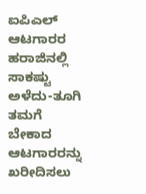ಐಪಿಎಲ್ ಆಟಗಾರರ ಹರಾಜಿನಲ್ಲಿ ಸಾಕಷ್ಟು ಅಳೆದು-ತೂಗಿ ತಮಗೆ ಬೇಕಾದ ಆಟಗಾರರನ್ನು ಖರೀದಿಸಲು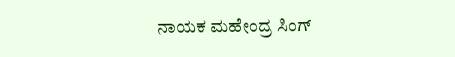ನಾಯಕ ಮಹೇಂದ್ರ ಸಿಂಗ್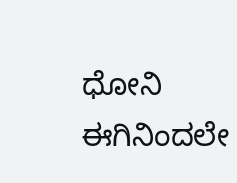ಧೋನಿ ಈಗಿನಿಂದಲೇ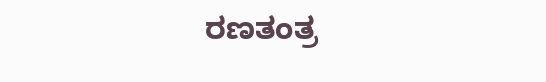ರಣತಂತ್ರ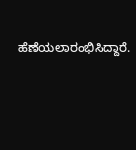ಹೆಣೆಯಲಾರಂಭಿಸಿದ್ದಾರೆ.